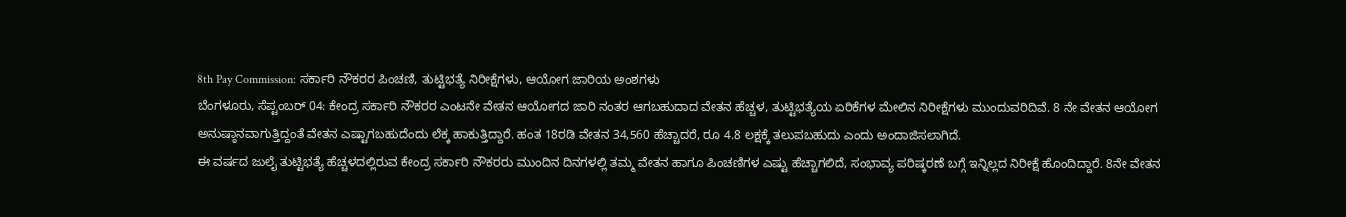8th Pay Commission: ಸರ್ಕಾರಿ ನೌಕರರ ಪಿಂಚಣಿ, ತುಟ್ಟಿಭತ್ಯೆ ನಿರೀಕ್ಷೆಗಳು, ಆಯೋಗ ಜಾರಿಯ ಅಂಶಗಳು
ಬೆಂಗಳೂರು, ಸೆಪ್ಟಂಬರ್ 04: ಕೇಂದ್ರ ಸರ್ಕಾರಿ ನೌಕರರ ಎಂಟನೇ ವೇತನ ಆಯೋಗದ ಜಾರಿ ನಂತರ ಆಗಬಹುದಾದ ವೇತನ ಹೆಚ್ಚಳ, ತುಟ್ಟಿಭತ್ಯೆಯ ಏರಿಕೆಗಳ ಮೇಲಿನ ನಿರೀಕ್ಷೆಗಳು ಮುಂದುವರಿದಿವೆ. 8 ನೇ ವೇತನ ಆಯೋಗ ಅನುಷ್ಠಾನವಾಗುತ್ತಿದ್ದಂತೆ ವೇತನ ಎಷ್ಟಾಗಬಹುದೆಂದು ಲೆಕ್ಕ ಹಾಕುತ್ತಿದ್ದಾರೆ. ಹಂತ 18ರಡಿ ವೇತನ 34,560 ಹೆಚ್ಚಾದರೆ, ರೂ 4.8 ಲಕ್ಷಕ್ಕೆ ತಲುಪಬಹುದು ಎಂದು ಅಂದಾಜಿಸಲಾಗಿದೆ.
ಈ ವರ್ಷದ ಜುಲೈ ತುಟ್ಟಿಭತ್ಯೆ ಹೆಚ್ಚಳದಲ್ಲಿರುವ ಕೇಂದ್ರ ಸರ್ಕಾರಿ ನೌಕರರು ಮುಂದಿನ ದಿನಗಳಲ್ಲಿ ತಮ್ಮ ವೇತನ ಹಾಗೂ ಪಿಂಚಣಿಗಳ ಎಷ್ಟು ಹೆಚ್ಚಾಗಲಿದೆ, ಸಂಭಾವ್ಯ ಪರಿಷ್ಕರಣೆ ಬಗ್ಗೆ ಇನ್ನಿಲ್ಲದ ನಿರೀಕ್ಷೆ ಹೊಂದಿದ್ದಾರೆ. 8ನೇ ವೇತನ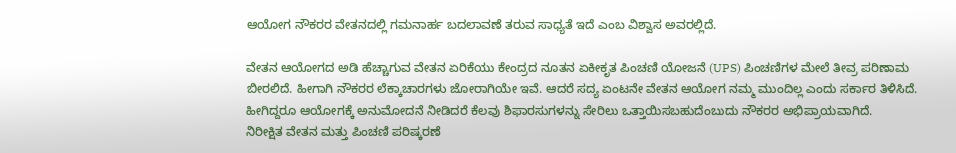ಆಯೋಗ ನೌಕರರ ವೇತನದಲ್ಲಿ ಗಮನಾರ್ಹ ಬದಲಾವಣೆ ತರುವ ಸಾಧ್ಯತೆ ಇದೆ ಎಂಬ ವಿಶ್ವಾಸ ಅವರಲ್ಲಿದೆ.

ವೇತನ ಆಯೋಗದ ಅಡಿ ಹೆಚ್ಚಾಗುವ ವೇತನ ಏರಿಕೆಯು ಕೇಂದ್ರದ ನೂತನ ಏಕೀಕೃತ ಪಿಂಚಣಿ ಯೋಜನೆ (UPS) ಪಿಂಚಣಿಗಳ ಮೇಲೆ ತೀವ್ರ ಪರಿಣಾಮ ಬೀರಲಿದೆ. ಹೀಗಾಗಿ ನೌಕರರ ಲೆಕ್ಕಾಚಾರಗಳು ಜೋರಾಗಿಯೇ ಇವೆ. ಆದರೆ ಸದ್ಯ ಏಂಟನೇ ವೇತನ ಆಯೋಗ ನಮ್ಮ ಮುಂದಿಲ್ಲ ಎಂದು ಸರ್ಕಾರ ತಿಳಿಸಿದೆ. ಹೀಗಿದ್ದರೂ ಆಯೋಗಕ್ಕೆ ಅನುಮೋದನೆ ನೀಡಿದರೆ ಕೆಲವು ಶಿಫಾರಸುಗಳನ್ನು ಸೇರಿಲು ಒತ್ತಾಯಿಸಬಹುದೆಂಬುದು ನೌಕರರ ಅಭಿಪ್ರಾಯವಾಗಿದೆ.
ನಿರೀಕ್ಷಿತ ವೇತನ ಮತ್ತು ಪಿಂಚಣಿ ಪರಿಷ್ಕರಣೆ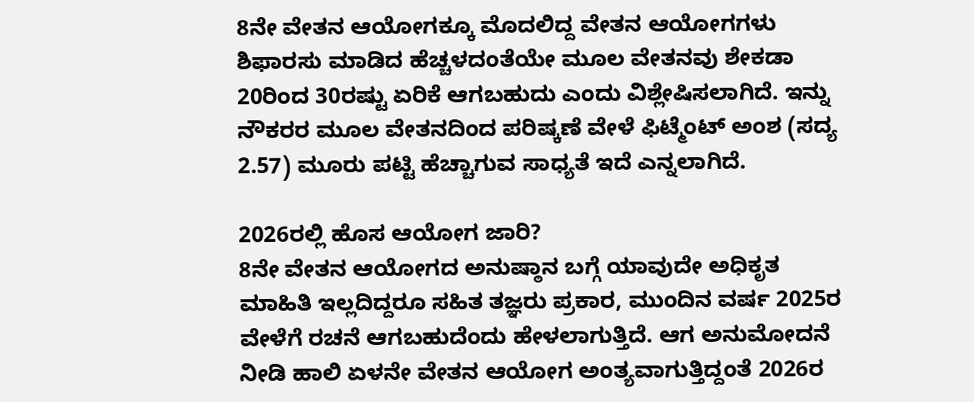8ನೇ ವೇತನ ಆಯೋಗಕ್ಕೂ ಮೊದಲಿದ್ದ ವೇತನ ಆಯೋಗಗಳು ಶಿಫಾರಸು ಮಾಡಿದ ಹೆಚ್ಚಳದಂತೆಯೇ ಮೂಲ ವೇತನವು ಶೇಕಡಾ 20ರಿಂದ 30ರಷ್ಟು ಏರಿಕೆ ಆಗಬಹುದು ಎಂದು ವಿಶ್ಲೇಷಿಸಲಾಗಿದೆ. ಇನ್ನು ನೌಕರರ ಮೂಲ ವೇತನದಿಂದ ಪರಿಷ್ಕಣೆ ವೇಳೆ ಫಿಟ್ಮೆಂಟ್ ಅಂಶ (ಸದ್ಯ 2.57) ಮೂರು ಪಟ್ಟಿ ಹೆಚ್ಚಾಗುವ ಸಾಧ್ಯತೆ ಇದೆ ಎನ್ನಲಾಗಿದೆ.

2026ರಲ್ಲಿ ಹೊಸ ಆಯೋಗ ಜಾರಿ?
8ನೇ ವೇತನ ಆಯೋಗದ ಅನುಷ್ಠಾನ ಬಗ್ಗೆ ಯಾವುದೇ ಅಧಿಕೃತ ಮಾಹಿತಿ ಇಲ್ಲದಿದ್ದರೂ ಸಹಿತ ತಜ್ಞರು ಪ್ರಕಾರ, ಮುಂದಿನ ವರ್ಷ 2025ರ ವೇಳೆಗೆ ರಚನೆ ಆಗಬಹುದೆಂದು ಹೇಳಲಾಗುತ್ತಿದೆ. ಆಗ ಅನುಮೋದನೆ ನೀಡಿ ಹಾಲಿ ಏಳನೇ ವೇತನ ಆಯೋಗ ಅಂತ್ಯವಾಗುತ್ತಿದ್ದಂತೆ 2026ರ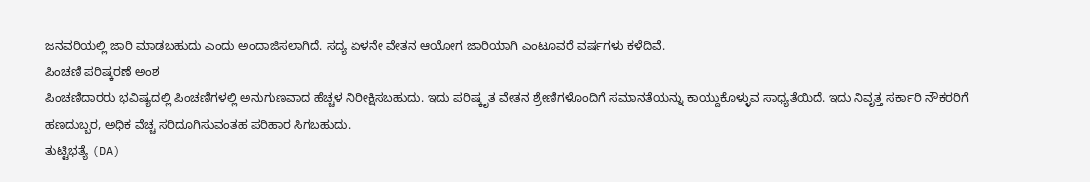ಜನವರಿಯಲ್ಲಿ ಜಾರಿ ಮಾಡಬಹುದು ಎಂದು ಅಂದಾಜಿಸಲಾಗಿದೆ. ಸದ್ಯ ಏಳನೇ ವೇತನ ಆಯೋಗ ಜಾರಿಯಾಗಿ ಎಂಟೂವರೆ ವರ್ಷಗಳು ಕಳೆದಿವೆ.
ಪಿಂಚಣಿ ಪರಿಷ್ಕರಣೆ ಅಂಶ
ಪಿಂಚಣಿದಾರರು ಭವಿಷ್ಯದಲ್ಲಿ ಪಿಂಚಣಿಗಳಲ್ಲಿ ಅನುಗುಣವಾದ ಹೆಚ್ಚಳ ನಿರೀಕ್ಷಿಸಬಹುದು. ಇದು ಪರಿಷ್ಕೃತ ವೇತನ ಶ್ರೇಣಿಗಳೊಂದಿಗೆ ಸಮಾನತೆಯನ್ನು ಕಾಯ್ದುಕೊಳ್ಳುವ ಸಾಧ್ಯತೆಯಿದೆ. ಇದು ನಿವೃತ್ತ ಸರ್ಕಾರಿ ನೌಕರರಿಗೆ ಹಣದುಬ್ಬರ, ಅಧಿಕ ವೆಚ್ಚ ಸರಿದೂಗಿಸುವಂತಹ ಪರಿಹಾರ ಸಿಗಬಹುದು.
ತುಟ್ಟಿಭತ್ಯೆ (DA)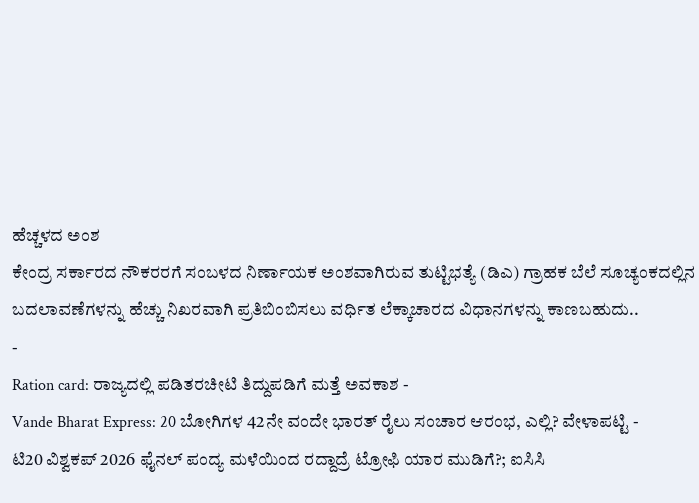ಹೆಚ್ಚಳದ ಅಂಶ
ಕೇಂದ್ರ ಸರ್ಕಾರದ ನೌಕರರಗೆ ಸಂಬಳದ ನಿರ್ಣಾಯಕ ಅಂಶವಾಗಿರುವ ತುಟ್ಟಿಭತ್ಯೆ (ಡಿಎ) ಗ್ರಾಹಕ ಬೆಲೆ ಸೂಚ್ಯಂಕದಲ್ಲಿನ ಬದಲಾವಣೆಗಳನ್ನು ಹೆಚ್ಚು ನಿಖರವಾಗಿ ಪ್ರತಿಬಿಂಬಿಸಲು ವರ್ಧಿತ ಲೆಕ್ಕಾಚಾರದ ವಿಧಾನಗಳನ್ನು ಕಾಣಬಹುದು..
-
Ration card: ರಾಜ್ಯದಲ್ಲಿ ಪಡಿತರಚೀಟಿ ತಿದ್ದುಪಡಿಗೆ ಮತ್ತೆ ಅವಕಾಶ -
Vande Bharat Express: 20 ಬೋಗಿಗಳ 42ನೇ ವಂದೇ ಭಾರತ್ ರೈಲು ಸಂಚಾರ ಆರಂಭ, ಎಲ್ಲಿ? ವೇಳಾಪಟ್ಟಿ -
ಟಿ20 ವಿಶ್ವಕಪ್ 2026 ಫೈನಲ್ ಪಂದ್ಯ ಮಳೆಯಿಂದ ರದ್ದಾದ್ರೆ ಟ್ರೋಫಿ ಯಾರ ಮುಡಿಗೆ?; ಐಸಿಸಿ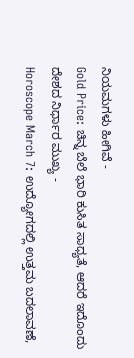ನಿಯಮಗಳು ಹೀಗಿವೆ -
Gold Price: ಚಿನ್ನ ಬೆಲೆ ಭಾರಿ ಕುಸಿತ ಸಾಧ್ಯತೆ, ಆದರೆ ಇದೊಂದು ದೇಶದ ನಿರ್ಧಾರ ಮುಖ್ಯ -
Horoscope March 7: ಉದ್ಯೋಗದಲ್ಲಿ ಉತ್ತಮ ಬದಲಾವಣೆ,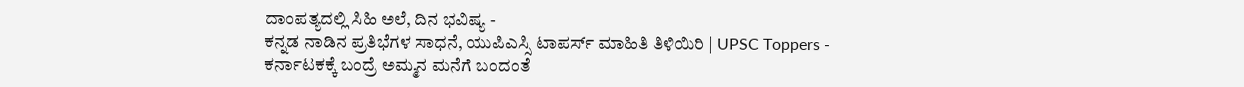ದಾಂಪತ್ಯದಲ್ಲಿ ಸಿಹಿ ಅಲೆ, ದಿನ ಭವಿಷ್ಯ -
ಕನ್ನಡ ನಾಡಿನ ಪ್ರತಿಭೆಗಳ ಸಾಧನೆ, ಯುಪಿಎಸ್ಸಿ ಟಾಪರ್ಸ್ ಮಾಹಿತಿ ತಿಳಿಯಿರಿ | UPSC Toppers -
ಕರ್ನಾಟಕಕ್ಕೆ ಬಂದ್ರೆ ಅಮ್ಮನ ಮನೆಗೆ ಬಂದಂತೆ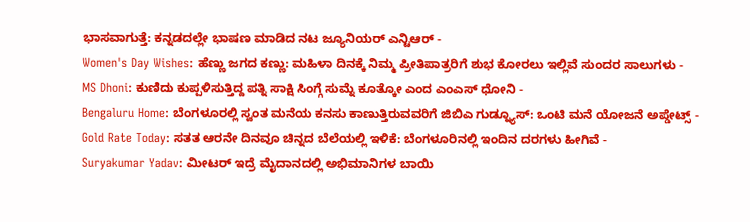ಭಾಸವಾಗುತ್ತೆ: ಕನ್ನಡದಲ್ಲೇ ಭಾಷಣ ಮಾಡಿದ ನಟ ಜ್ಯೂನಿಯರ್ ಎನ್ಟಿಆರ್ -
Women's Day Wishes: ಹೆಣ್ಣು ಜಗದ ಕಣ್ಣು: ಮಹಿಳಾ ದಿನಕ್ಕೆ ನಿಮ್ಮ ಪ್ರೀತಿಪಾತ್ರರಿಗೆ ಶುಭ ಕೋರಲು ಇಲ್ಲಿವೆ ಸುಂದರ ಸಾಲುಗಳು -
MS Dhoni: ಕುಣಿದು ಕುಪ್ಪಳಿಸುತ್ತಿದ್ದ ಪತ್ನಿ ಸಾಕ್ಷಿ ಸಿಂಗ್ಗೆ ಸುಮ್ನೆ ಕೂತ್ಕೋ ಎಂದ ಎಂಎಸ್ ಧೋನಿ -
Bengaluru Home: ಬೆಂಗಳೂರಲ್ಲಿ ಸ್ವಂತ ಮನೆಯ ಕನಸು ಕಾಣುತ್ತಿರುವವರಿಗೆ ಜಿಬಿಎ ಗುಡ್ನ್ಯೂಸ್: ಒಂಟಿ ಮನೆ ಯೋಜನೆ ಅಪ್ಡೇಟ್ಸ್ -
Gold Rate Today: ಸತತ ಆರನೇ ದಿನವೂ ಚಿನ್ನದ ಬೆಲೆಯಲ್ಲಿ ಇಳಿಕೆ: ಬೆಂಗಳೂರಿನಲ್ಲಿ ಇಂದಿನ ದರಗಳು ಹೀಗಿವೆ -
Suryakumar Yadav: ಮೀಟರ್ ಇದ್ರೆ ಮೈದಾನದಲ್ಲಿ ಅಭಿಮಾನಿಗಳ ಬಾಯಿ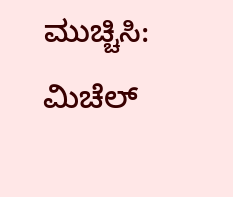ಮುಚ್ಚಿಸಿ: ಮಿಚೆಲ್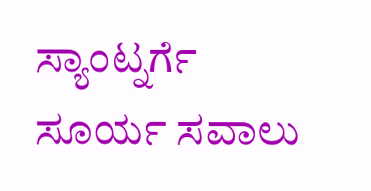ಸ್ಯಾಂಟ್ನರ್ಗೆ ಸೂರ್ಯ ಸವಾಲು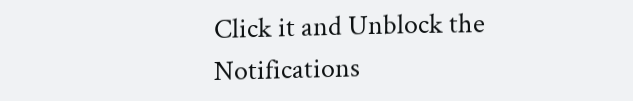Click it and Unblock the Notifications